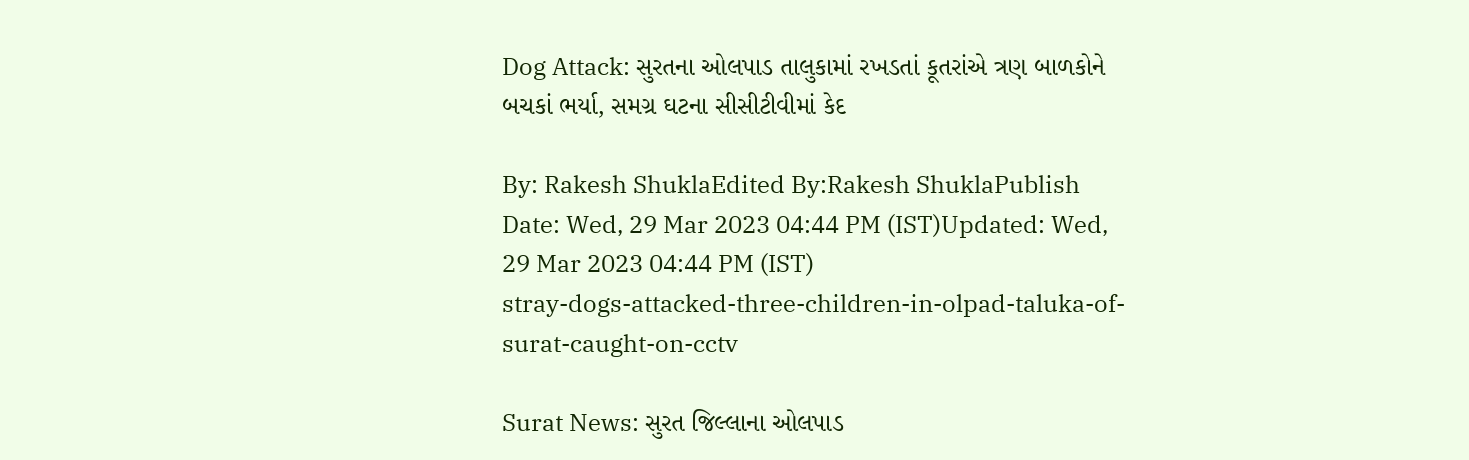Dog Attack: સુરતના ઓલપાડ તાલુકામાં રખડતાં કૂતરાંએ ત્રણ બાળકોને બચકાં ભર્યા, સમગ્ર ઘટના સીસીટીવીમાં કેદ

By: Rakesh ShuklaEdited By:Rakesh ShuklaPublish Date: Wed, 29 Mar 2023 04:44 PM (IST)Updated: Wed, 29 Mar 2023 04:44 PM (IST)
stray-dogs-attacked-three-children-in-olpad-taluka-of-surat-caught-on-cctv

Surat News: સુરત જિલ્લાના ઓલપાડ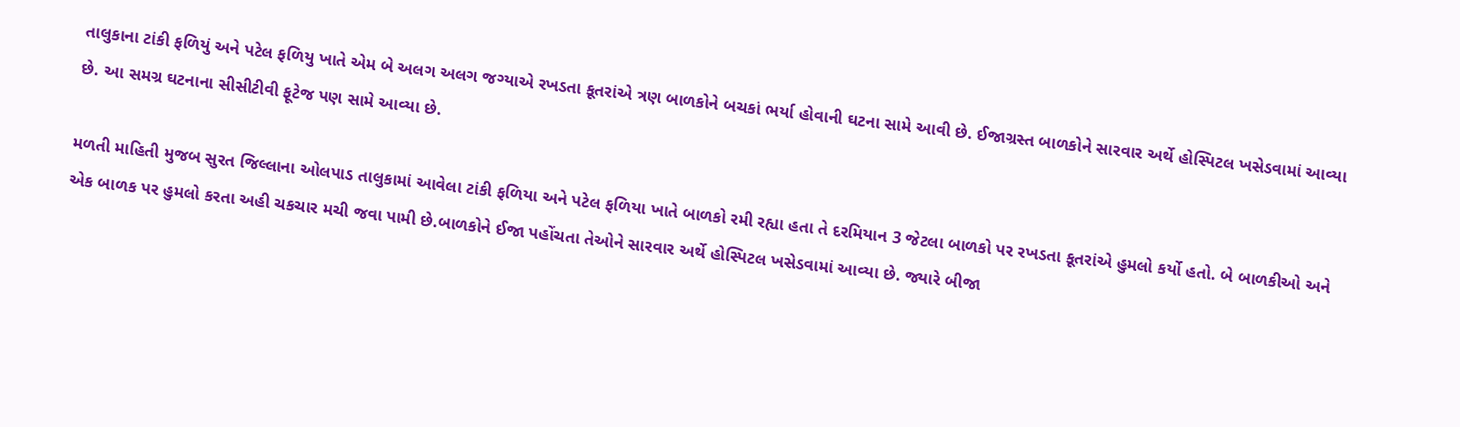તાલુકાના ટાંકી ફળિયું અને પટેલ ફળિયુ ખાતે એમ બે અલગ અલગ જગ્યાએ રખડતા કૂતરાંએ ત્રણ બાળકોને બચકાં ભર્યા હોવાની ઘટના સામે આવી છે. ઈજાગ્રસ્ત બાળકોને સારવાર અર્થે હોસ્પિટલ ખસેડવામાં આવ્યા છે. આ સમગ્ર ઘટનાના સીસીટીવી ફૂટેજ પણ સામે આવ્યા છે.

મળતી માહિતી મુજબ સુરત જિલ્લાના ઓલપાડ તાલુકામાં આવેલા ટાંકી ફળિયા અને પટેલ ફળિયા ખાતે બાળકો રમી રહ્યા હતા તે દરમિયાન 3 જેટલા બાળકો પર રખડતા કૂતરાંએ હુમલો કર્યો હતો. બે બાળકીઓ અને એક બાળક પર હુમલો કરતા અહી ચકચાર મચી જવા પામી છે.બાળકોને ઈજા પહોંચતા તેઓને સારવાર અર્થે હોસ્પિટલ ખસેડવામાં આવ્યા છે. જ્યારે બીજા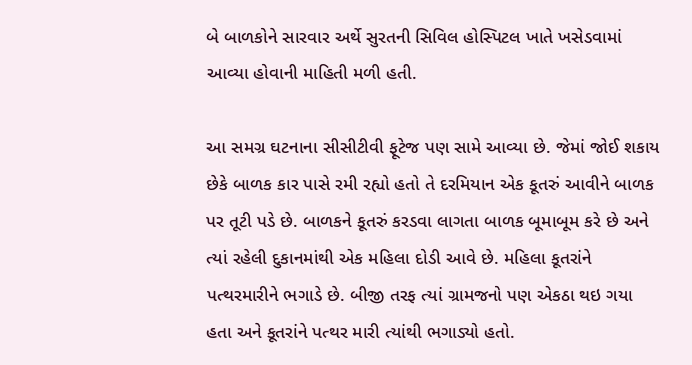બે બાળકોને સારવાર અર્થે સુરતની સિવિલ હોસ્પિટલ ખાતે ખસેડવામાં આવ્યા હોવાની માહિતી મળી હતી.

આ સમગ્ર ઘટનાના સીસીટીવી ફૂટેજ પણ સામે આવ્યા છે. જેમાં જોઈ શકાય છેકે બાળક કાર પાસે રમી રહ્યો હતો તે દરમિયાન એક કૂતરું આવીને બાળક પર તૂટી પડે છે. બાળકને કૂતરું કરડવા લાગતા બાળક બૂમાબૂમ કરે છે અને ત્યાં રહેલી દુકાનમાંથી એક મહિલા દોડી આવે છે. મહિલા કૂતરાંને પત્થરમારીને ભગાડે છે. બીજી તરફ ત્યાં ગ્રામજનો પણ એકઠા થઇ ગયા હતા અને કૂતરાંને પત્થર મારી ત્યાંથી ભગાડ્યો હતો.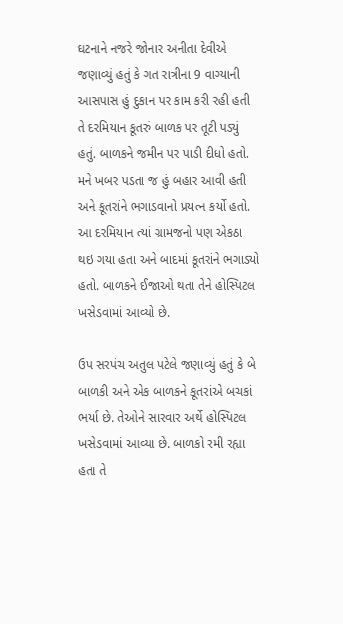ઘટનાને નજરે જોનાર અનીતા દેવીએ જણાવ્યું હતું કે ગત રાત્રીના 9 વાગ્યાની આસપાસ હું દુકાન પર કામ કરી રહી હતી તે દરમિયાન કૂતરું બાળક પર તૂટી પડ્યું હતું. બાળકને જમીન પર પાડી દીધો હતો. મને ખબર પડતા જ હું બહાર આવી હતી અને કૂતરાંને ભગાડવાનો પ્રયત્ન કર્યો હતો. આ દરમિયાન ત્યાં ગ્રામજનો પણ એકઠા થઇ ગયા હતા અને બાદમાં કૂતરાંને ભગાડ્યો હતો. બાળકને ઈજાઓ થતા તેને હોસ્પિટલ ખસેડવામાં આવ્યો છે.

ઉપ સરપંચ અતુલ પટેલે જણાવ્યું હતું કે બે બાળકી અને એક બાળકને કૂતરાંએ બચકાં ભર્યા છે. તેઓને સારવાર અર્થે હોસ્પિટલ ખસેડવામાં આવ્યા છે. બાળકો રમી રહ્યા હતા તે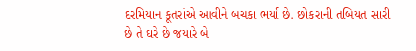દરમિયાન કૂતરાંએ આવીને બચકા ભર્યા છે. છોકરાની તબિયત સારી છે તે ઘરે છે જયારે બે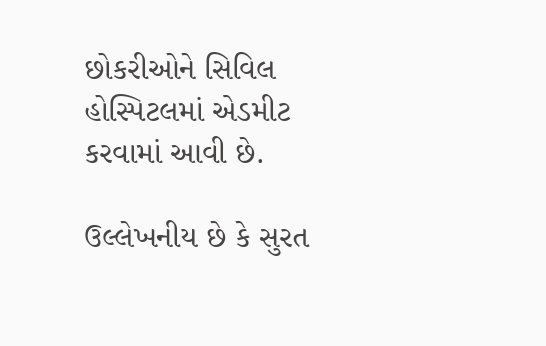છોકરીઓને સિવિલ હોસ્પિટલમાં એડમીટ કરવામાં આવી છે.

ઉલ્લેખનીય છે કે સુરત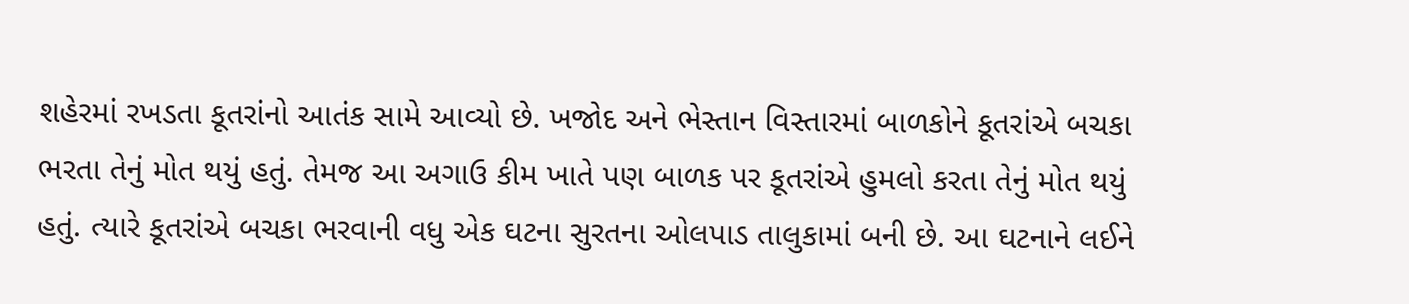શહેરમાં રખડતા કૂતરાંનો આતંક સામે આવ્યો છે. ખજોદ અને ભેસ્તાન વિસ્તારમાં બાળકોને કૂતરાંએ બચકા ભરતા તેનું મોત થયું હતું. તેમજ આ અગાઉ કીમ ખાતે પણ બાળક પર કૂતરાંએ હુમલો કરતા તેનું મોત થયું હતું. ત્યારે કૂતરાંએ બચકા ભરવાની વધુ એક ઘટના સુરતના ઓલપાડ તાલુકામાં બની છે. આ ઘટનાને લઈને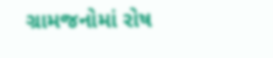ગ્રામજનોમાં રોષ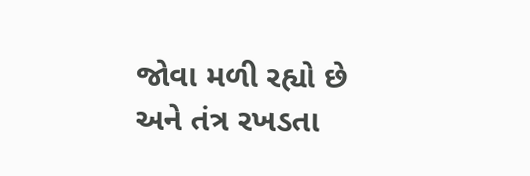જોવા મળી રહ્યો છે અને તંત્ર રખડતા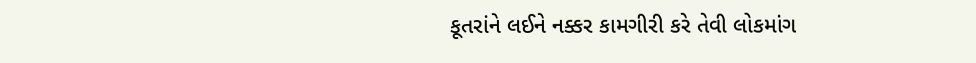કૂતરાંને લઈને નક્કર કામગીરી કરે તેવી લોકમાંગ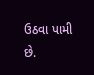ઉઠવા પામી છે.